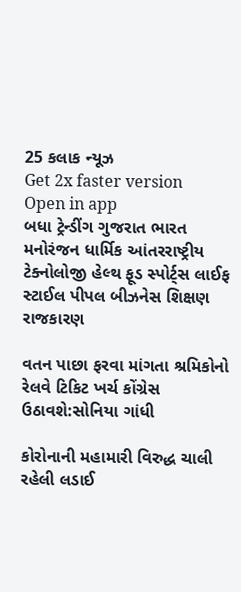25 કલાક ન્યૂઝ
Get 2x faster version
Open in app
બધા ટ્રેન્ડીંગ ગુજરાત ભારત મનોરંજન ધાર્મિક આંતરરાષ્ટ્રીય ટેક્નોલોજી હેલ્થ ફૂડ સ્પોર્ટ્સ લાઈફ સ્ટાઈલ પીપલ બીઝનેસ શિક્ષણ રાજકારણ

વતન પાછા ફરવા માંગતા શ્રમિકોનો રેલવે ટિકિટ ખર્ચ કોંગ્રેસ ઉઠાવશે:સોનિયા ગાંધી

કોરોનાની મહામારી વિરુદ્ધ ચાલી રહેલી લડાઈ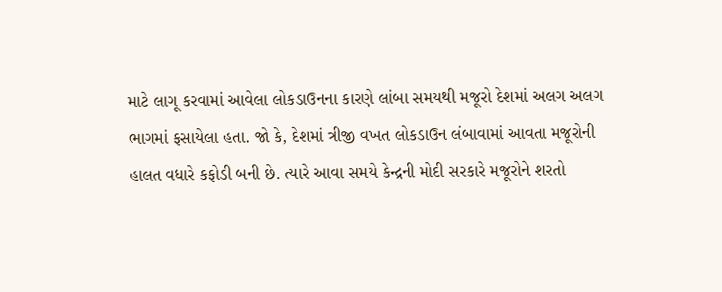માટે લાગૂ કરવામાં આવેલા લોકડાઉનના કારણે લાંબા સમયથી મજૂરો દેશમાં અલગ અલગ ભાગમાં ફસાયેલા હતા. જો કે, દેશમાં ત્રીજી વખત લોકડાઉન લંબાવામાં આવતા મજૂરોની હાલત વધારે કફોડી બની છે. ત્યારે આવા સમયે કેન્દ્રની મોદી સરકારે મજૂરોને શરતો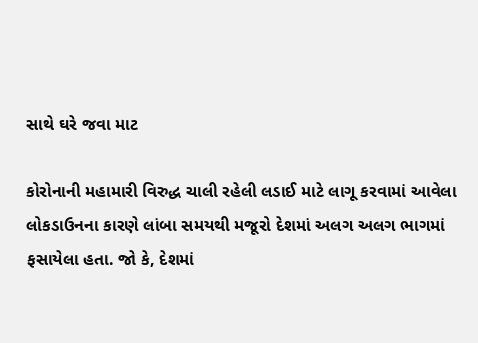સાથે ઘરે જવા માટ

કોરોનાની મહામારી વિરુદ્ધ ચાલી રહેલી લડાઈ માટે લાગૂ કરવામાં આવેલા લોકડાઉનના કારણે લાંબા સમયથી મજૂરો દેશમાં અલગ અલગ ભાગમાં ફસાયેલા હતા. જો કે, દેશમાં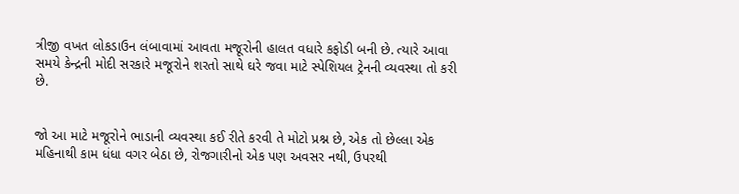ત્રીજી વખત લોકડાઉન લંબાવામાં આવતા મજૂરોની હાલત વધારે કફોડી બની છે. ત્યારે આવા સમયે કેન્દ્રની મોદી સરકારે મજૂરોને શરતો સાથે ઘરે જવા માટે સ્પેશિયલ ટ્રેનની વ્યવસ્થા તો કરી છે.


જો આ માટે મજૂરોને ભાડાની વ્યવસ્થા કઈ રીતે કરવી તે મોટો પ્રશ્ન છે, એક તો છેલ્લા એક મહિનાથી કામ ધંધા વગર બેઠા છે, રોજગારીનો એક પણ અવસર નથી, ઉપરથી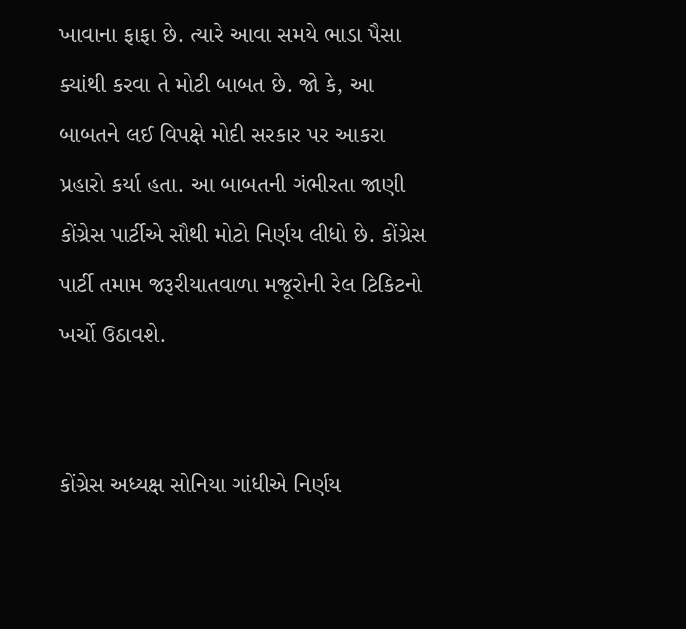ખાવાના ફાફા છે. ત્યારે આવા સમયે ભાડા પૈસા ક્યાંથી કરવા તે મોટી બાબત છે. જો કે, આ બાબતને લઈ વિપક્ષે મોદી સરકાર પર આકરા પ્રહારો કર્યા હતા. આ બાબતની ગંભીરતા જાણી કોંગ્રેસ પાર્ટીએ સૌથી મોટો નિર્ણય લીધો છે. કોંગ્રેસ પાર્ટી તમામ જરૂરીયાતવાળા મજૂરોની રેલ ટિકિટનો ખર્ચો ઉઠાવશે.


કોંગ્રેસ અધ્યક્ષ સોનિયા ગાંધીએ નિર્ણય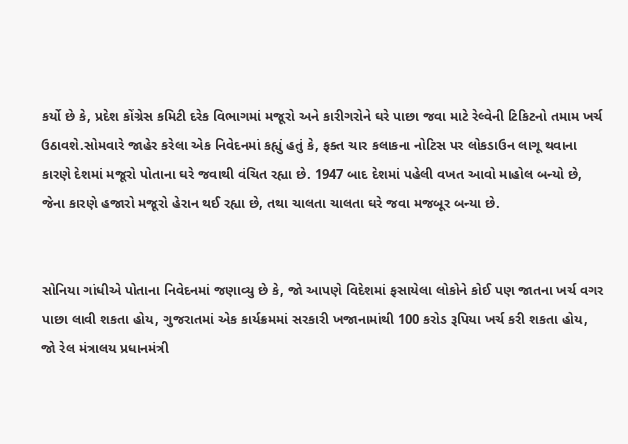કર્યો છે કે, પ્રદેશ કોંગ્રેસ કમિટી દરેક વિભાગમાં મજૂરો અને કારીગરોને ઘરે પાછા જવા માટે રેલ્વેની ટિકિટનો તમામ ખર્ચ ઉઠાવશે.સોમવારે જાહેર કરેલા એક નિવેદનમાં કહ્યું હતું કે, ફક્ત ચાર કલાકના નોટિસ પર લોકડાઉન લાગૂ થવાના કારણે દેશમાં મજૂરો પોતાના ઘરે જવાથી વંચિત રહ્યા છે. 1947 બાદ દેશમાં પહેલી વખત આવો માહોલ બન્યો છે, જેના કારણે હજારો મજૂરો હેરાન થઈ રહ્યા છે, તથા ચાલતા ચાલતા ઘરે જવા મજબૂર બન્યા છે.


સોનિયા ગાંધીએ પોતાના નિવેદનમાં જણાવ્યુ છે કે, જો આપણે વિદેશમાં ફસાયેલા લોકોને કોઈ પણ જાતના ખર્ચ વગર પાછા લાવી શકતા હોય, ગુજરાતમાં એક કાર્યક્રમમાં સરકારી ખજાનામાંથી 100 કરોડ રૂપિયા ખર્ચ કરી શકતા હોય, જો રેલ મંત્રાલય પ્રધાનમંત્રી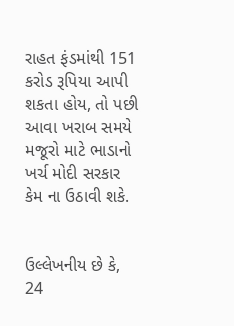રાહત ફંડમાંથી 151 કરોડ રૂપિયા આપી શકતા હોય, તો પછી આવા ખરાબ સમયે મજૂરો માટે ભાડાનો ખર્ચ મોદી સરકાર કેમ ના ઉઠાવી શકે.


ઉલ્લેખનીય છે કે, 24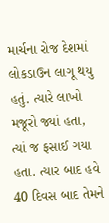માર્ચના રોજ દેશમાં લોકડાઉન લાગૂ થયુ હતું. ત્યારે લાખો મજૂરો જ્યાં હતા, ત્યાં જ ફસાઈ ગયા હતા. ત્યાર બાદ હવે 40 દિવસ બાદ તેમને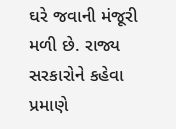ઘરે જવાની મંજૂરી મળી છે. રાજ્ય સરકારોને કહેવા પ્રમાણે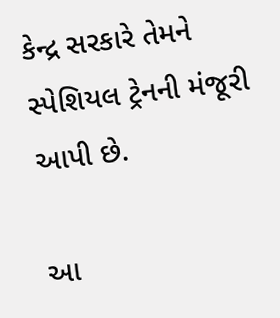કેન્દ્ર સરકારે તેમને સ્પેશિયલ ટ્રેનની મંજૂરી આપી છે.

આ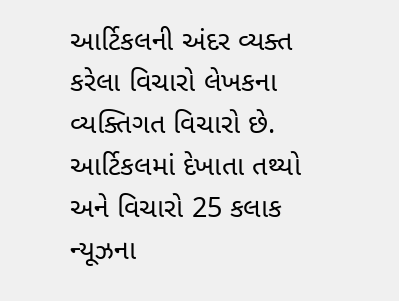આર્ટિકલની અંદર વ્યક્ત કરેલા વિચારો લેખકના વ્યક્તિગત વિચારો છે. આર્ટિકલમાં દેખાતા તથ્યો અને વિચારો 25 કલાક ન્યૂઝના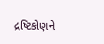દ્રષ્ટિકોણને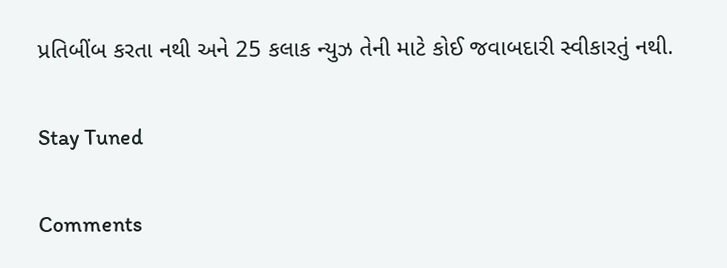પ્રતિબીંબ કરતા નથી અને 25 કલાક ન્યુઝ તેની માટે કોઈ જવાબદારી સ્વીકારતું નથી.

Stay Tuned

Comments